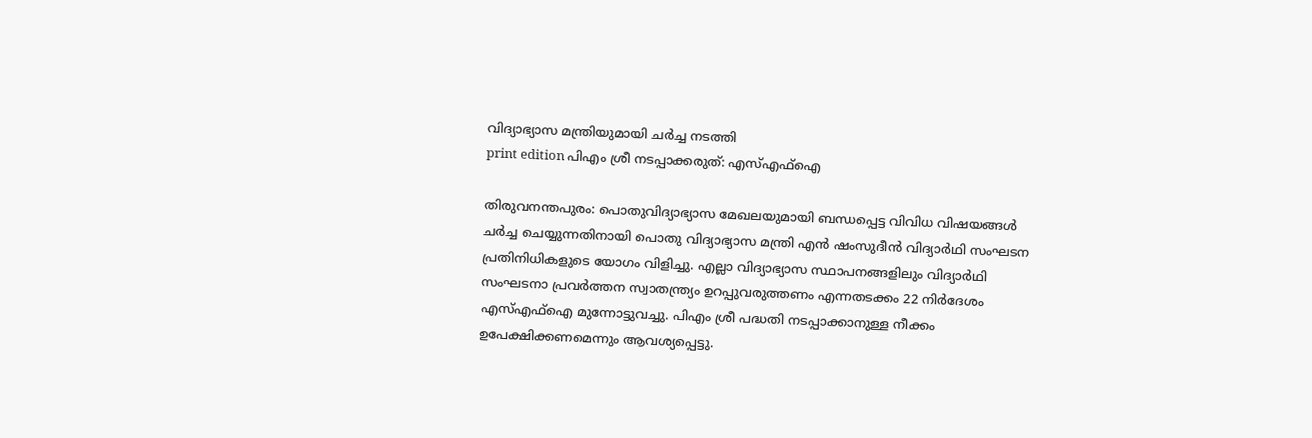വിദ്യാഭ്യാസ മന്ത്രിയുമായി ചർച്ച നടത്തി
print edition പിഎം ശ്രീ നടപ്പാക്കരുത്: എസ്എഫ്ഐ

തിരുവനന്തപുരം: പൊതുവിദ്യാഭ്യാസ മേഖലയുമായി ബന്ധപ്പെട്ട വിവിധ വിഷയങ്ങൾ ചർച്ച ചെയ്യുന്നതിനായി പൊതു വിദ്യാഭ്യാസ മന്ത്രി എൻ ഷംസുദീൻ വിദ്യാർഥി സംഘടന പ്രതിനിധികളുടെ യോഗം വിളിച്ചു. എല്ലാ വിദ്യാഭ്യാസ സ്ഥാപനങ്ങളിലും വിദ്യാർഥി സംഘടനാ പ്രവർത്തന സ്വാതന്ത്ര്യം ഉറപ്പുവരുത്തണം എന്നതടക്കം 22 നിർദേശം എസ്എഫ്ഐ മുന്നോട്ടുവച്ചു. പിഎം ശ്രീ പദ്ധതി നടപ്പാക്കാനുള്ള നീക്കം ഉപേക്ഷിക്കണമെന്നും ആവശ്യപ്പെട്ടു.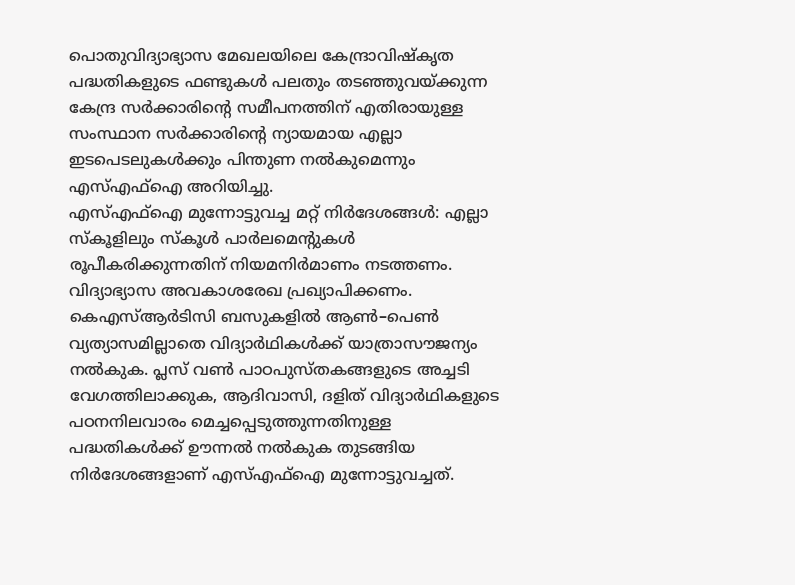പൊതുവിദ്യാഭ്യാസ മേഖലയിലെ കേന്ദ്രാവിഷ്കൃത പദ്ധതികളുടെ ഫണ്ടുകൾ പലതും തടഞ്ഞുവയ്ക്കുന്ന കേന്ദ്ര സർക്കാരിന്റെ സമീപനത്തിന് എതിരായുള്ള സംസ്ഥാന സർക്കാരിന്റെ ന്യായമായ എല്ലാ ഇടപെടലുകൾക്കും പിന്തുണ നൽകുമെന്നും എസ്എഫ്ഐ അറിയിച്ചു.
എസ്എഫ്ഐ മുന്നോട്ടുവച്ച മറ്റ് നിർദേശങ്ങൾ: എല്ലാ സ്കൂളിലും സ്കൂൾ പാർലമെന്റുകൾ രൂപീകരിക്കുന്നതിന് നിയമനിർമാണം നടത്തണം. വിദ്യാഭ്യാസ അവകാശരേഖ പ്രഖ്യാപിക്കണം. കെഎസ്ആർടിസി ബസുകളിൽ ആൺ–പെൺ വ്യത്യാസമില്ലാതെ വിദ്യാർഥികൾക്ക് യാത്രാസൗജന്യം നൽകുക. പ്ലസ് വൺ പാഠപുസ്തകങ്ങളുടെ അച്ചടി വേഗത്തിലാക്കുക, ആദിവാസി, ദളിത് വിദ്യാർഥികളുടെ പഠനനിലവാരം മെച്ചപ്പെടുത്തുന്നതിനുള്ള പദ്ധതികൾക്ക് ഊന്നൽ നൽകുക തുടങ്ങിയ നിർദേശങ്ങളാണ് എസ്എഫ്ഐ മുന്നോട്ടുവച്ചത്.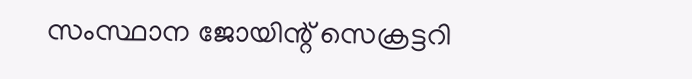സംസ്ഥാന ജോയിന്റ് സെക്രട്ടറി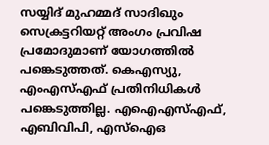സയ്യിദ് മുഹമ്മദ് സാദിഖും സെക്രട്ടറിയറ്റ് അംഗം പ്രവിഷ പ്രമോദുമാണ് യോഗത്തിൽ പങ്കെടുത്തത്. കെഎസ്യു, എംഎസ്എഫ് പ്രതിനിധികൾ പങ്കെടുത്തില്ല. എഐഎസ്എഫ്, എബിവിപി, എസ്ഐഒ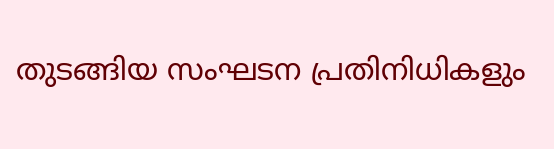തുടങ്ങിയ സംഘടന പ്രതിനിധികളും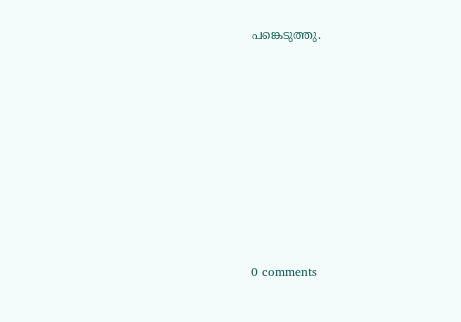പങ്കെടുത്തു.










0 comments